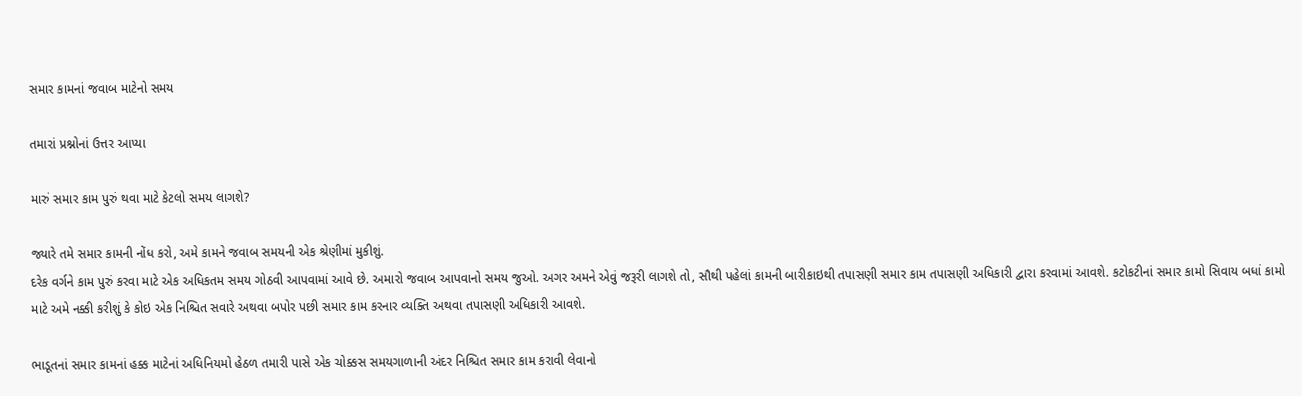સમાર કામનાં જવાબ માટેનો સમય

તમારાં પ્રશ્નોનાં ઉત્તર આપ્યા

મારું સમાર કામ પુરું થવા માટે કેટલો સમય લાગશે?

જ્યારે તમે સમાર કામની નોંધ કરો, અમે કામને જવાબ સમયની એક શ્રેણીમાં મુકીશું.
દરેક વર્ગને કામ પુરું કરવા માટે એક અધિકતમ સમય ગોઠવી આપવામાં આવે છે. અમારો જવાબ આપવાનો સમય જુઓ. અગર અમને એવું જરૂરી લાગશે તો, સૌથી પહેલાં કામની બારીકાઇથી તપાસણી સમાર કામ તપાસણી અધિકારી દ્વારા કરવામાં આવશે. કટોકટીનાં સમાર કામો સિવાય બધાં કામો માટે અમે નક્કી કરીશું કે કોઇ એક નિશ્ચિત સવારે અથવા બપોર પછી સમાર કામ કરનાર વ્યક્તિ અથવા તપાસણી અધિકારી આવશે.

ભાડૂતનાં સમાર કામનાં હક્ક માટેનાં અધિનિયમો હેઠળ તમારી પાસે એક ચોક્કસ સમયગાળાની અંદર નિશ્ચિત સમાર કામ કરાવી લેવાનો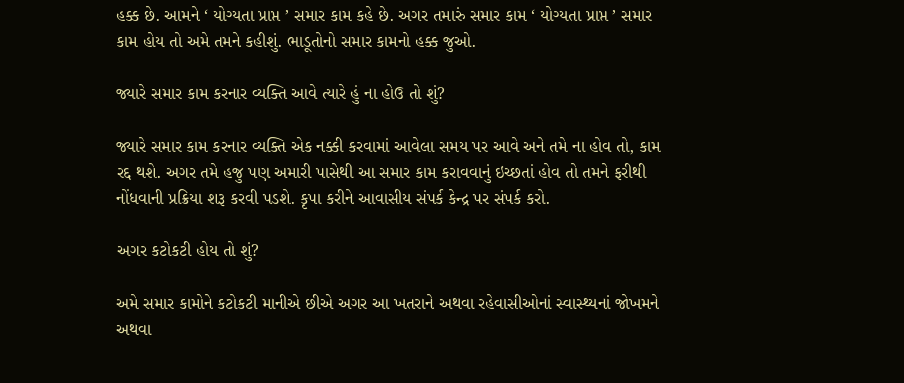હક્ક છે. આમને ‘ યોગ્યતા પ્રાપ્ત ’ સમાર કામ કહે છે. અગર તમારું સમાર કામ ‘ યોગ્યતા પ્રાપ્ત ’ સમાર કામ હોય તો અમે તમને કહીશું. ભાડૂતોનો સમાર કામનો હક્ક જુઓ.

જ્યારે સમાર કામ કરનાર વ્યક્તિ આવે ત્યારે હું ના હોઉ તો શું?

જ્યારે સમાર કામ કરનાર વ્યક્તિ એક નક્કી કરવામાં આવેલા સમય પર આવે અને તમે ના હોવ તો, કામ રદ્દ થશે. અગર તમે હજુ પણ અમારી પાસેથી આ સમાર કામ કરાવવાનું ઇચ્છતાં હોવ તો તમને ફરીથી નોંધવાની પ્રક્રિયા શરૂ કરવી પડશે. કૃપા કરીને આવાસીય સંપર્ક કેન્દ્ર પર સંપર્ક કરો.

અગર કટોકટી હોય તો શું?

અમે સમાર કામોને કટોકટી માનીએ છીએ અગર આ ખતરાને અથવા રહેવાસીઓનાં સ્વાસ્થ્યનાં જોખમને અથવા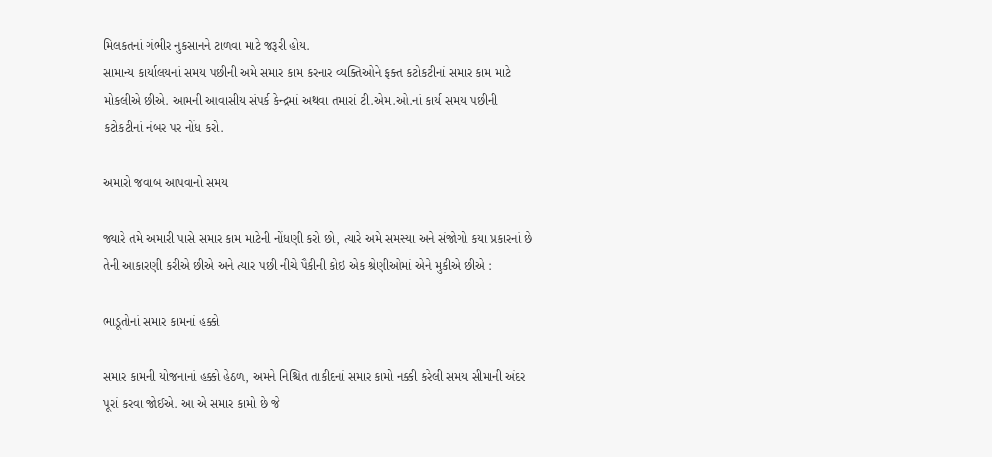મિલકતનાં ગંભીર નુકસાનને ટાળવા માટે જરૂરી હોય.
સામાન્ય કાર્યાલયનાં સમય પછીની અમે સમાર કામ કરનાર વ્યક્તિઓને ફક્ત કટોકટીનાં સમાર કામ માટે મોકલીએ છીએ. આમની આવાસીય સંપર્ક કેન્દ્રમાં અથવા તમારાં ટી.એમ.ઓ.નાં કાર્ય સમય પછીની કટોકટીનાં નંબર પર નોંધ કરો.

અમારો જવાબ આપવાનો સમય

જ્યારે તમે અમારી પાસે સમાર કામ માટેની નોંધણી કરો છો, ત્યારે અમે સમસ્યા અને સંજોગો કયા પ્રકારનાં છે તેની આકારણી કરીએ છીએ અને ત્યાર પછી નીચે પૈકીની કોઇ એક શ્રેણીઓમાં એને મુકીએ છીએ :

ભાડૂતોનાં સમાર કામનાં હક્કો

સમાર કામની યોજનાનાં હક્કો હેઠળ, અમને નિશ્ચિત તાકીદનાં સમાર કામો નક્કી કરેલી સમય સીમાની અંદર પૂરાં કરવા જોઈએ. આ એ સમાર કામો છે જે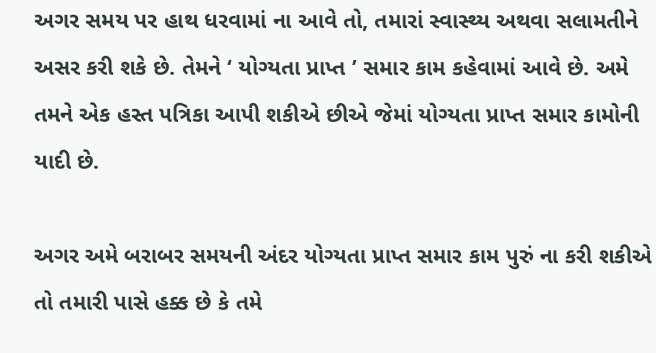અગર સમય પર હાથ ધરવામાં ના આવે તો, તમારાં સ્વાસ્થ્ય અથવા સલામતીને અસર કરી શકે છે. તેમને ‘ યોગ્યતા પ્રાપ્ત ’ સમાર કામ કહેવામાં આવે છે. અમે તમને એક હસ્ત પત્રિકા આપી શકીએ છીએ જેમાં યોગ્યતા પ્રાપ્ત સમાર કામોની યાદી છે.

અગર અમે બરાબર સમયની અંદર યોગ્યતા પ્રાપ્ત સમાર કામ પુરું ના કરી શકીએ તો તમારી પાસે હક્ક છે કે તમે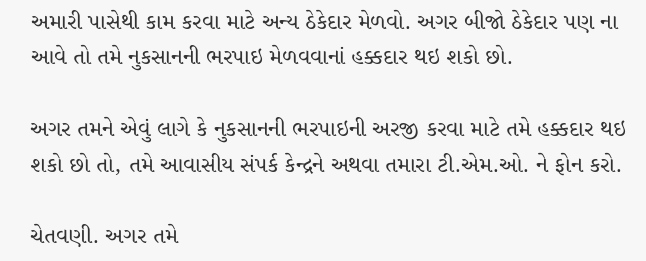અમારી પાસેથી કામ કરવા માટે અન્ય ઠેકેદાર મેળવો. અગર બીજો ઠેકેદાર પણ ના આવે તો તમે નુકસાનની ભરપાઇ મેળવવાનાં હક્કદાર થઇ શકો છો.

અગર તમને એવું લાગે કે નુકસાનની ભરપાઇની અરજી કરવા માટે તમે હક્કદાર થઇ શકો છો તો, તમે આવાસીય સંપર્ક કેન્દ્રને અથવા તમારા ટી.એમ.ઓ. ને ફોન કરો.

ચેતવણી. અગર તમે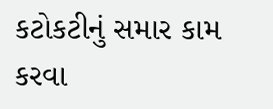કટોકટીનું સમાર કામ કરવા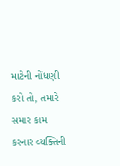માટેની નોંધણી કરો તો, તમારે સમાર કામ કરનાર વ્યક્તિની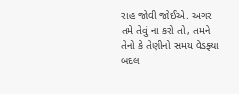રાહ જોવી જોઈએ. અગર તમે તેવું ના કરો તો, તમને તેનો કે તેણીનો સમય વેડફ્યા બદલ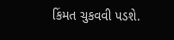કિંમત ચુકવવી પડશે.